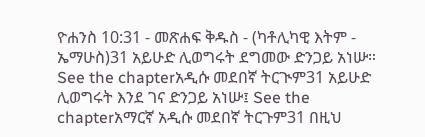ዮሐንስ 10:31 - መጽሐፍ ቅዱስ - (ካቶሊካዊ እትም - ኤማሁስ)31 አይሁድ ሊወግሩት ደግመው ድንጋይ አነሡ። See the chapterአዲሱ መደበኛ ትርጒም31 አይሁድ ሊወግሩት እንደ ገና ድንጋይ አነሡ፤ See the chapterአማርኛ አዲሱ መደበኛ ትርጉም31 በዚህ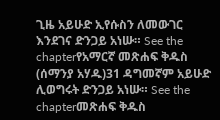ጊዜ አይሁድ ኢየሱስን ለመውገር እንደገና ድንጋይ አነሡ። See the chapterየአማርኛ መጽሐፍ ቅዱስ (ሰማንያ አሃዱ)31 ዳግመኛም አይሁድ ሊወግሩት ድንጋይ አነሡ። See the chapterመጽሐፍ ቅዱስ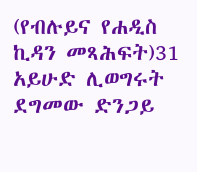(የብሉይና የሐዲስ ኪዳን መጻሕፍት)31 አይሁድ ሊወግሩት ደግመው ድንጋይ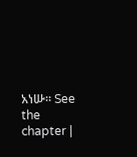አነሡ። See the chapter |